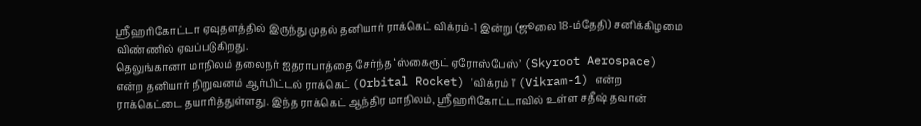ஸ்ரீஹரிகோட்டா ஏவுதளத்தில் இருந்து முதல் தனியார் ராக்கெட் விக்ரம்-1 இன்று (ஜூலை 18-ம்தேதி) சனிக்கிழமை விண்ணில் ஏவப்படுகிறது.
தெலுங்கானா மாநிலம் தலைநர் ஐதராபாத்தை சேர்ந்த ‘ஸ்கைரூட் ஏரோஸ்பேஸ்’ (Skyroot Aerospace) என்ற தனியார் நிறுவனம் ஆர்பிட்டல் ராக்கெட் (Orbital Rocket) 'விக்ரம் 1' (Vikram-1) என்ற ராக்கெட்டை தயாரித்துள்ளது. இந்த ராக்கெட் ஆந்திர மாநிலம், ஸ்ரீஹரிகோட்டாவில் உள்ள சதீஷ் தவான்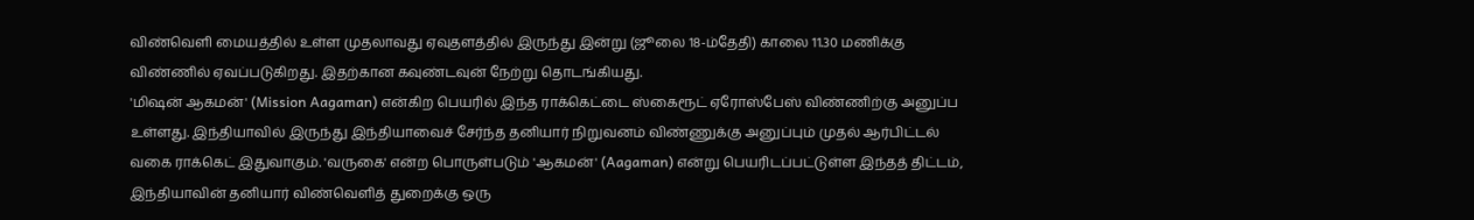விண்வெளி மையத்தில் உள்ள முதலாவது ஏவுதளத்தில் இருந்து இன்று (ஜூலை 18-ம்தேதி) காலை 11.30 மணிக்கு விண்ணில் ஏவப்படுகிறது. இதற்கான கவுண்டவுன் நேற்று தொடங்கியது.
'மிஷன் ஆகமன்' (Mission Aagaman) என்கிற பெயரில் இந்த ராக்கெட்டை ஸ்கைரூட் ஏரோஸ்பேஸ் விண்ணிற்கு அனுப்ப உள்ளது. இந்தியாவில் இருந்து இந்தியாவைச் சேர்ந்த தனியார் நிறுவனம் விண்ணுக்கு அனுப்பும் முதல் ஆர்பிட்டல் வகை ராக்கெட் இதுவாகும். 'வருகை' என்ற பொருள்படும் 'ஆகமன்' (Aagaman) என்று பெயரிடப்பட்டுள்ள இந்தத் திட்டம், இந்தியாவின் தனியார் விண்வெளித் துறைக்கு ஒரு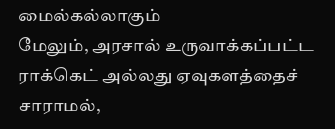மைல்கல்லாகும்
மேலும், அரசால் உருவாக்கப்பட்ட ராக்கெட் அல்லது ஏவுகளத்தைச் சாராமல்,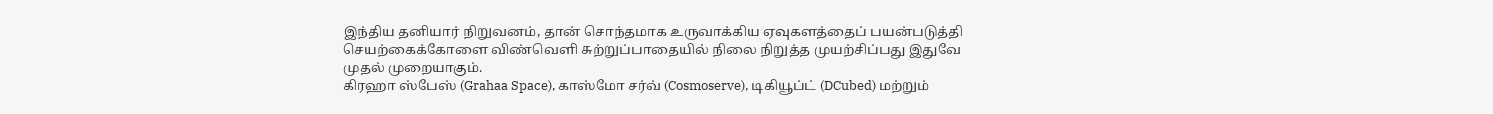இந்திய தனியார் நிறுவனம், தான் சொந்தமாக உருவாக்கிய ஏவுகளத்தைப் பயன்படுத்தி செயற்கைக்கோளை விண்வெளி சுற்றுப்பாதையில் நிலை நிறுத்த முயற்சிப்பது இதுவே முதல் முறையாகும்.
கிரஹா ஸ்பேஸ் (Grahaa Space), காஸ்மோ சர்வ் (Cosmoserve), டிகியூப்ட் (DCubed) மற்றும்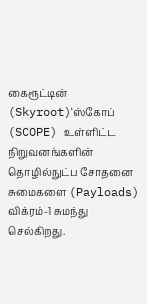கைரூட்டின் (Skyroot)‘ஸ்கோப் (SCOPE) உள்ளிட்ட நிறுவனங்களின் தொழில்நுட்ப சோதனை சுமைகளை (Payloads) விக்ரம்-1 சுமந்து செல்கிறது.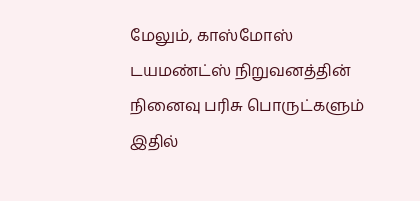மேலும், காஸ்மோஸ் டயமண்ட்ஸ் நிறுவனத்தின் நினைவு பரிசு பொருட்களும் இதில்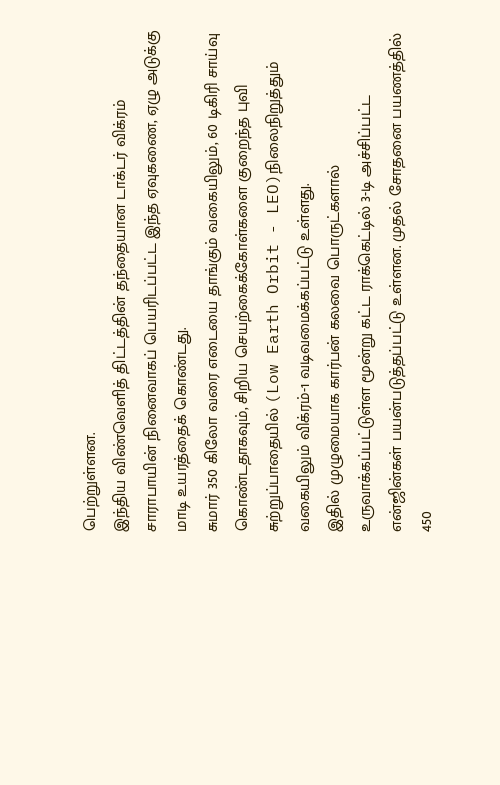பெற்றுள்ளன.
இந்திய விண்வெளித் திட்டத்தின் தந்தையான டாக்டர் விக்ரம் சாராபாயின் நினைவாகப் பெயரிடப்பட்ட இந்த ஏவுகணை, ஏழு அடுக்கு மாடி உயரத்தைக் கொண்டது.
சுமார் 350 கிலோ வரை எடையை தாங்கும் வகையிலும், 60 டிகிரி சாய்வு கொண்டதாகவும், சிறிய செயற்கைக்கோள்களை குறைந்த புவி சுற்றுப்பாதையில் (Low Earth Orbit - LEO)நிலைநிறுத்தும் வகையிலும் விக்ரம்-1 வடிவமைக்கப்பட்டு உள்ளது.
இதில் முழுமையாக கார்பன் கலவை பொருட்களால் உருவாக்கப்பட்டுள்ள மூன்று கட்ட ராக்கெட்டில் 3-டி அச்சிப்பட்ட என்ஜின்கள் பயன்படுத்தப்பட்டு உள்ளன. முதல் சோதனை பயணத்தில் 450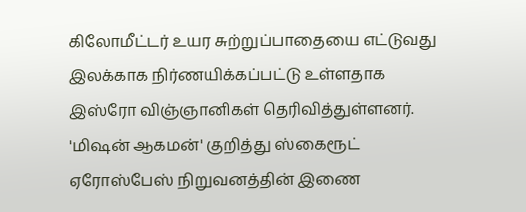கிலோமீட்டர் உயர சுற்றுப்பாதையை எட்டுவது இலக்காக நிர்ணயிக்கப்பட்டு உள்ளதாக இஸ்ரோ விஞ்ஞானிகள் தெரிவித்துள்ளனர்.
'மிஷன் ஆகமன்' குறித்து ஸ்கைரூட் ஏரோஸ்பேஸ் நிறுவனத்தின் இணை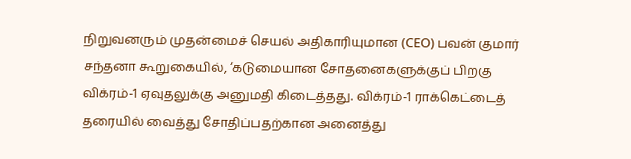நிறுவனரும் முதன்மைச் செயல் அதிகாரியுமான (CEO) பவன் குமார் சந்தனா கூறுகையில், ‘கடுமையான சோதனைகளுக்குப் பிறகு விக்ரம்-1 ஏவுதலுக்கு அனுமதி கிடைத்தது. விக்ரம்-1 ராக்கெட்டைத் தரையில் வைத்து சோதிப்பதற்கான அனைத்து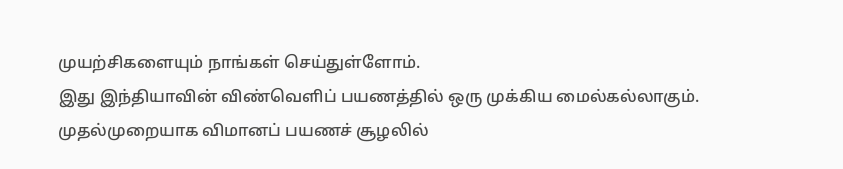முயற்சிகளையும் நாங்கள் செய்துள்ளோம்.
இது இந்தியாவின் விண்வெளிப் பயணத்தில் ஒரு முக்கிய மைல்கல்லாகும். முதல்முறையாக விமானப் பயணச் சூழலில்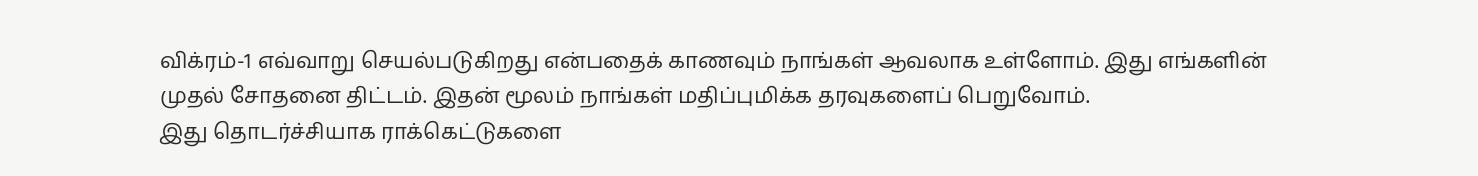விக்ரம்-1 எவ்வாறு செயல்படுகிறது என்பதைக் காணவும் நாங்கள் ஆவலாக உள்ளோம். இது எங்களின் முதல் சோதனை திட்டம். இதன் மூலம் நாங்கள் மதிப்புமிக்க தரவுகளைப் பெறுவோம்.
இது தொடர்ச்சியாக ராக்கெட்டுகளை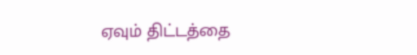ஏவும் திட்டத்தை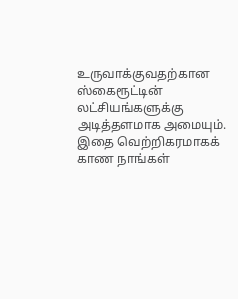உருவாக்குவதற்கான ஸ்கைரூட்டின் லட்சியங்களுக்கு அடித்தளமாக அமையும்.
இதை வெற்றிகரமாகக் காண நாங்கள்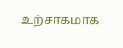உற்சாகமாக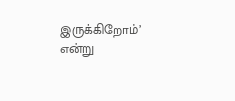இருக்கிறோம்’ என்று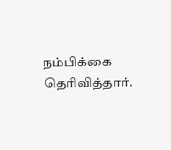நம்பிக்கை தெரிவித்தார்.